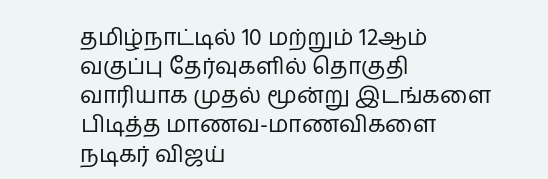தமிழ்நாட்டில் 10 மற்றும் 12ஆம் வகுப்பு தேர்வுகளில் தொகுதி வாரியாக முதல் மூன்று இடங்களை பிடித்த மாணவ-மாணவிகளை நடிகர் விஜய்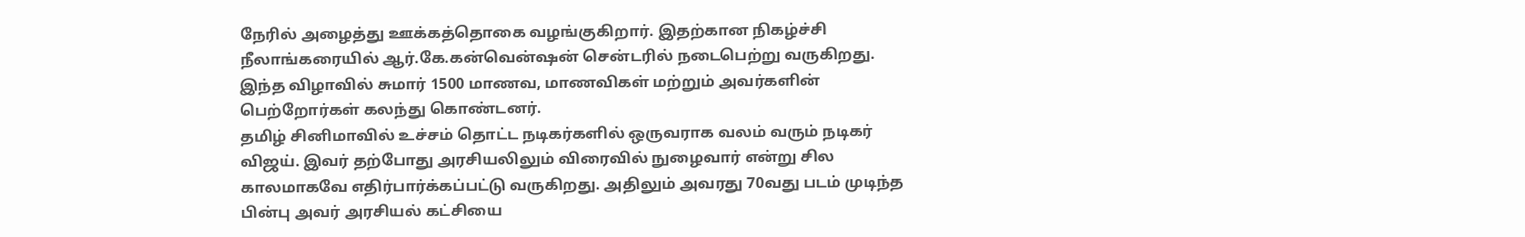நேரில் அழைத்து ஊக்கத்தொகை வழங்குகிறார். இதற்கான நிகழ்ச்சி நீலாங்கரையில் ஆர்.கே.கன்வென்ஷன் சென்டரில் நடைபெற்று வருகிறது. இந்த விழாவில் சுமார் 1500 மாணவ, மாணவிகள் மற்றும் அவர்களின் பெற்றோர்கள் கலந்து கொண்டனர்.
தமிழ் சினிமாவில் உச்சம் தொட்ட நடிகர்களில் ஒருவராக வலம் வரும் நடிகர் விஜய். இவர் தற்போது அரசியலிலும் விரைவில் நுழைவார் என்று சில காலமாகவே எதிர்பார்க்கப்பட்டு வருகிறது. அதிலும் அவரது 70வது படம் முடிந்த பின்பு அவர் அரசியல் கட்சியை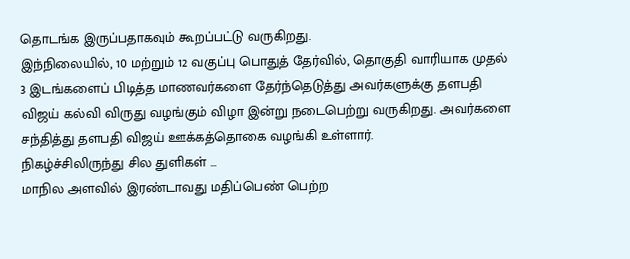தொடங்க இருப்பதாகவும் கூறப்பட்டு வருகிறது.
இந்நிலையில், 10 மற்றும் 12 வகுப்பு பொதுத் தேர்வில், தொகுதி வாரியாக முதல் 3 இடங்களைப் பிடித்த மாணவர்களை தேர்ந்தெடுத்து அவர்களுக்கு தளபதி விஜய் கல்வி விருது வழங்கும் விழா இன்று நடைபெற்று வருகிறது. அவர்களை சந்தித்து தளபதி விஜய் ஊக்கத்தொகை வழங்கி உள்ளார்.
நிகழ்ச்சிலிருந்து சில துளிகள் ...
மாநில அளவில் இரண்டாவது மதிப்பெண் பெற்ற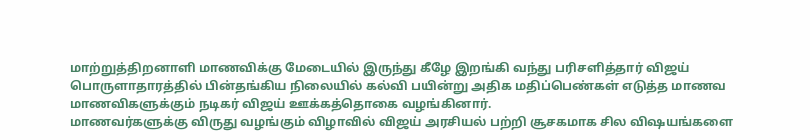மாற்றுத்திறனாளி மாணவிக்கு மேடையில் இருந்து கீழே இறங்கி வந்து பரிசளித்தார் விஜய்
பொருளாதாரத்தில் பின்தங்கிய நிலையில் கல்வி பயின்று அதிக மதிப்பெண்கள் எடுத்த மாணவ மாணவிகளுக்கும் நடிகர் விஜய் ஊக்கத்தொகை வழங்கினார்.
மாணவர்களுக்கு விருது வழங்கும் விழாவில் விஜய் அரசியல் பற்றி சூசகமாக சில விஷயங்களை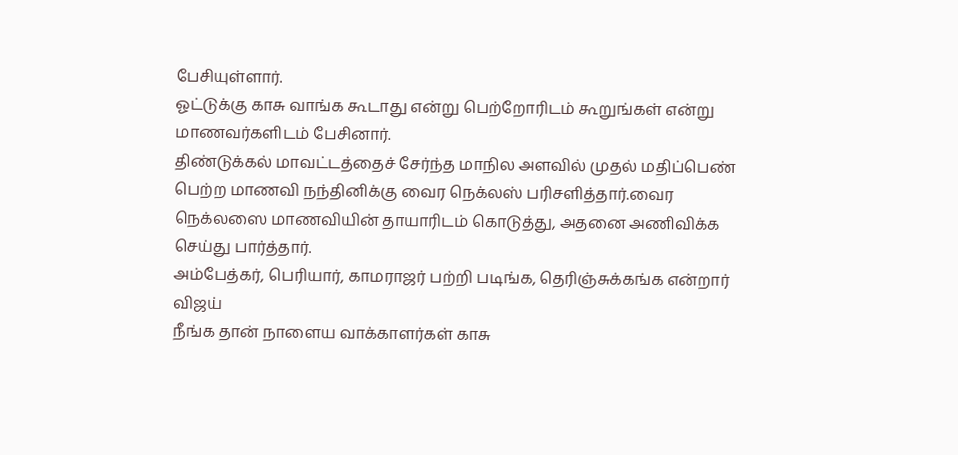பேசியுள்ளார்.
ஓட்டுக்கு காசு வாங்க கூடாது என்று பெற்றோரிடம் கூறுங்கள் என்று மாணவர்களிடம் பேசினார்.
திண்டுக்கல் மாவட்டத்தைச் சேர்ந்த மாநில அளவில் முதல் மதிப்பெண் பெற்ற மாணவி நந்தினிக்கு வைர நெக்லஸ் பரிசளித்தார்.வைர நெக்லஸை மாணவியின் தாயாரிடம் கொடுத்து, அதனை அணிவிக்க செய்து பார்த்தார்.
அம்பேத்கர், பெரியார், காமராஜர் பற்றி படிங்க, தெரிஞ்சுக்கங்க என்றார் விஜய்
நீங்க தான் நாளைய வாக்காளர்கள் காசு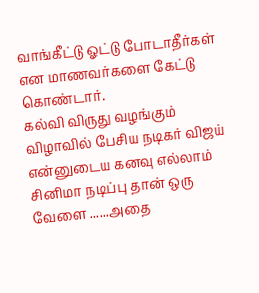வாங்கீட்டு ஓட்டு போடாதீர்கள் என மாணவர்களை கேட்டு கொண்டார்.
கல்வி விருது வழங்கும் விழாவில் பேசிய நடிகர் விஜய் என்னுடைய கனவு எல்லாம் சினிமா நடிப்பு தான் ஒரு வேளை ......அதை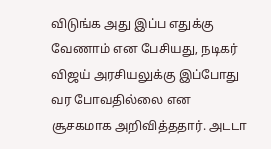விடுங்க அது இப்ப எதுக்கு வேணாம் என பேசியது, நடிகர் விஜய் அரசியலுக்கு இப்போது வர போவதில்லை என சூசகமாக அறிவித்ததார். அடடா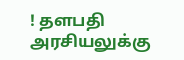! தளபதி அரசியலுக்கு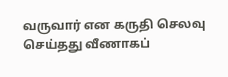வருவார் என கருதி செலவு செய்தது வீணாகப்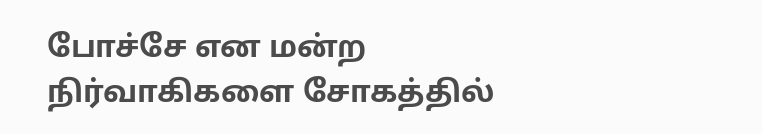போச்சே என மன்ற நிர்வாகிகளை சோகத்தில்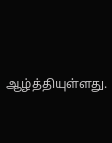ஆழ்த்தியுள்ளது.